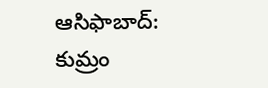ఆసిఫాబాద్: కుమ్రం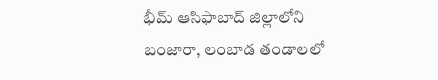భీమ్ ఆసిఫాబాద్ జిల్లాలోని బంజారా, లంబాడ తండాలలో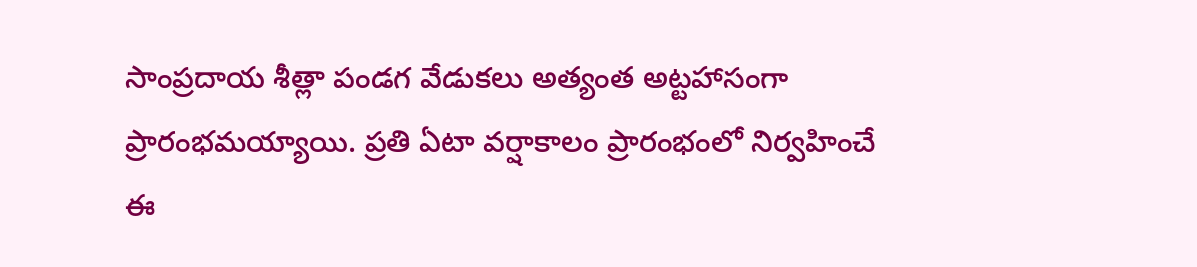సాంప్రదాయ శీత్లా పండగ వేడుకలు అత్యంత అట్టహాసంగా ప్రారంభమయ్యాయి. ప్రతి ఏటా వర్షాకాలం ప్రారంభంలో నిర్వహించే ఈ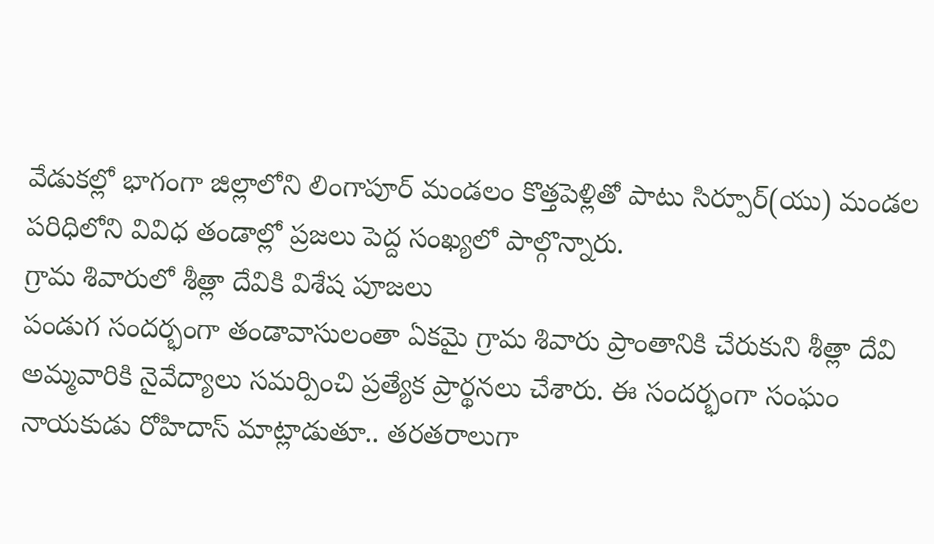వేడుకల్లో భాగంగా జిల్లాలోని లింగాపూర్ మండలం కొత్తపెళ్లితో పాటు సిర్పూర్(యు) మండల పరిధిలోని వివిధ తండాల్లో ప్రజలు పెద్ద సంఖ్యలో పాల్గొన్నారు.
గ్రామ శివారులో శీత్లా దేవికి విశేష పూజలు
పండుగ సందర్భంగా తండావాసులంతా ఏకమై గ్రామ శివారు ప్రాంతానికి చేరుకుని శీత్లా దేవి అమ్మవారికి నైవేద్యాలు సమర్పించి ప్రత్యేక ప్రార్థనలు చేశారు. ఈ సందర్భంగా సంఘం నాయకుడు రోహిదాస్ మాట్లాడుతూ.. తరతరాలుగా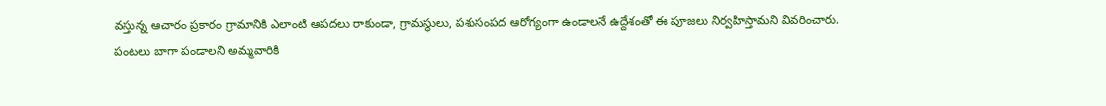వస్తున్న ఆచారం ప్రకారం గ్రామానికి ఎలాంటి ఆపదలు రాకుండా, గ్రామస్థులు, పశుసంపద ఆరోగ్యంగా ఉండాలనే ఉద్దేశంతో ఈ పూజలు నిర్వహిస్తామని వివరించారు.
పంటలు బాగా పండాలని అమ్మవారికి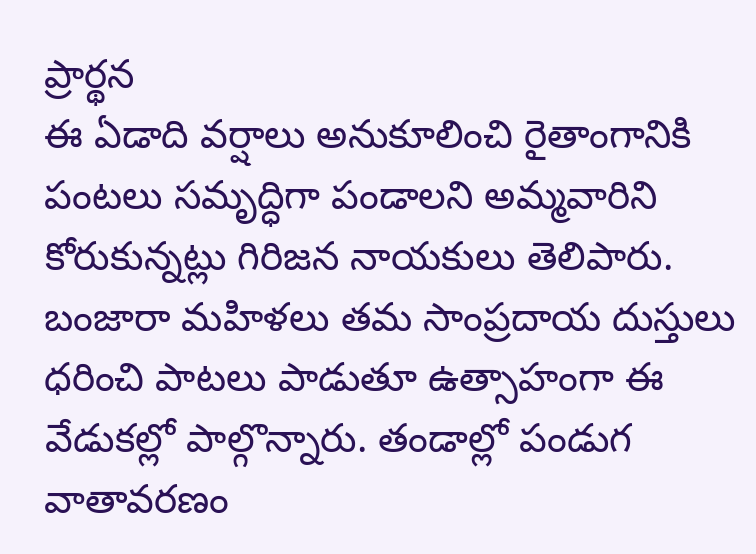ప్రార్థన
ఈ ఏడాది వర్షాలు అనుకూలించి రైతాంగానికి పంటలు సమృద్ధిగా పండాలని అమ్మవారిని కోరుకున్నట్లు గిరిజన నాయకులు తెలిపారు. బంజారా మహిళలు తమ సాంప్రదాయ దుస్తులు ధరించి పాటలు పాడుతూ ఉత్సాహంగా ఈ వేడుకల్లో పాల్గొన్నారు. తండాల్లో పండుగ వాతావరణం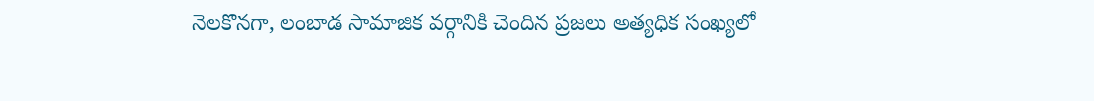నెలకొనగా, లంబాడ సామాజిక వర్గానికి చెందిన ప్రజలు అత్యధిక సంఖ్యలో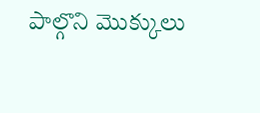పాల్గొని మొక్కులు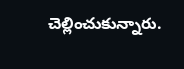చెల్లించుకున్నారు.